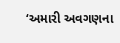‘અમારી અવગણના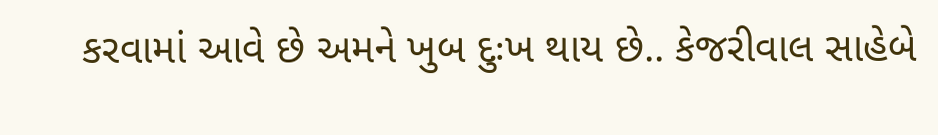કરવામાં આવે છે અમને ખુબ દુઃખ થાય છે.. કેજરીવાલ સાહેબે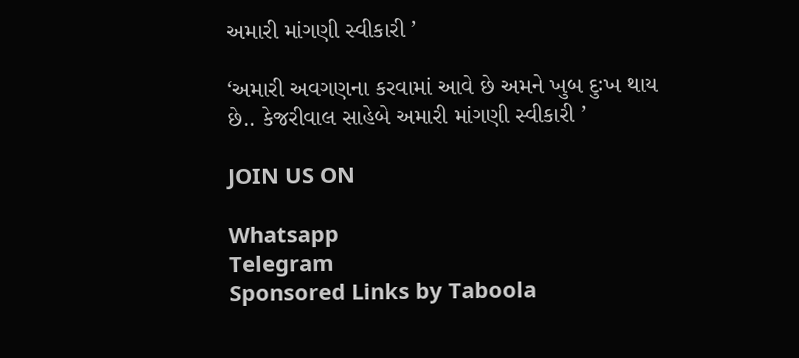અમારી માંગણી સ્વીકારી ’

‘અમારી અવગણના કરવામાં આવે છે અમને ખુબ દુઃખ થાય છે.. કેજરીવાલ સાહેબે અમારી માંગણી સ્વીકારી ’

JOIN US ON

Whatsapp
Telegram
Sponsored Links by Taboola